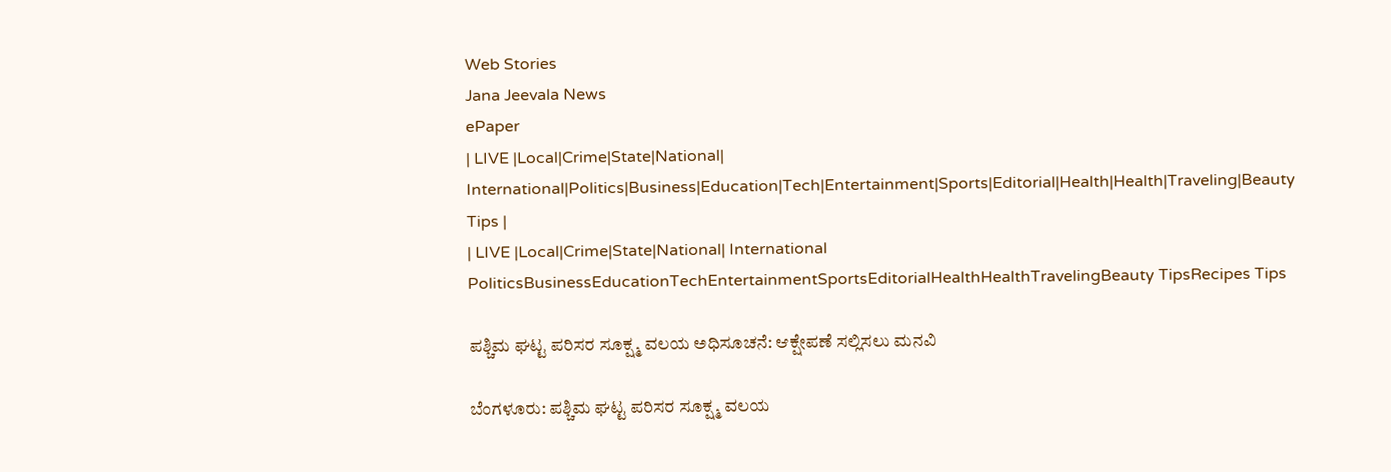Web Stories
Jana Jeevala News
ePaper
| LIVE |Local|Crime|State|National| International|Politics|Business|Education|Tech|Entertainment|Sports|Editorial|Health|Health|Traveling|Beauty Tips |
| LIVE |Local|Crime|State|National| International
PoliticsBusinessEducationTechEntertainmentSportsEditorialHealthHealthTravelingBeauty TipsRecipes Tips

ಪಶ್ಚಿಮ ಘಟ್ಟ ಪರಿಸರ ಸೂಕ್ಷ್ಮ ವಲಯ ಅಧಿಸೂಚನೆ: ಆಕ್ಷೇಪಣೆ ಸಲ್ಲಿಸಲು ಮನವಿ

ಬೆಂಗಳೂರು: ಪಶ್ಚಿಮ ಘಟ್ಟ ಪರಿಸರ ಸೂಕ್ಷ್ಮ ವಲಯ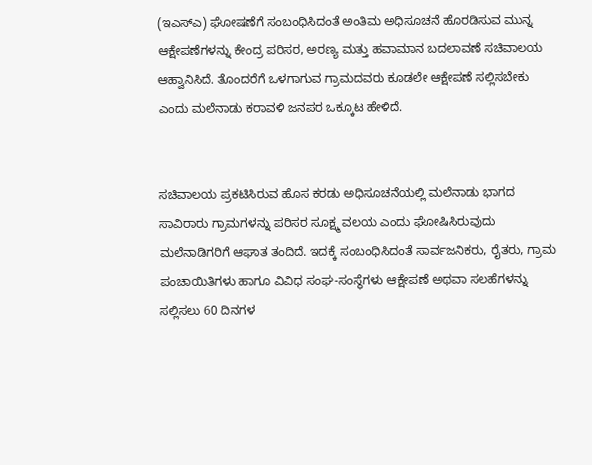(ಇಎಸ್‌ಎ) ಘೋಷಣೆಗೆ ಸಂಬಂಧಿಸಿದಂತೆ ಅಂತಿಮ ಅಧಿಸೂಚನೆ ಹೊರಡಿಸುವ ಮುನ್ನ ಆಕ್ಷೇಪಣೆಗಳನ್ನು ಕೇಂದ್ರ ಪರಿಸರ, ಅರಣ್ಯ ಮತ್ತು ಹವಾಮಾನ ಬದಲಾವಣೆ ಸಚಿವಾಲಯ ಆಹ್ವಾನಿಸಿದೆ. ತೊಂದರೆಗೆ ಒಳಗಾಗುವ ಗ್ರಾಮದವರು ಕೂಡಲೇ ಆಕ್ಷೇಪಣೆ ಸಲ್ಲಿಸಬೇಕು ಎಂದು ಮಲೆನಾಡು ಕರಾವಳಿ ಜನಪರ ಒಕ್ಕೂಟ ಹೇಳಿದೆ.


ಸಚಿವಾಲಯ ಪ್ರಕಟಿಸಿರುವ ಹೊಸ ಕರಡು ಅಧಿಸೂಚನೆಯಲ್ಲಿ ಮಲೆನಾಡು ಭಾಗದ ಸಾವಿರಾರು ಗ್ರಾಮಗಳನ್ನು ಪರಿಸರ ಸೂಕ್ಷ್ಮ ವಲಯ ಎಂದು ಘೋಷಿಸಿರುವುದು ಮಲೆನಾಡಿಗರಿಗೆ ಆಘಾತ ತಂದಿದೆ. ಇದಕ್ಕೆ ಸಂಬಂಧಿಸಿದಂತೆ ಸಾರ್ವಜನಿಕರು, ರೈತರು, ಗ್ರಾಮ ಪಂಚಾಯಿತಿಗಳು ಹಾಗೂ ವಿವಿಧ ಸಂಘ-ಸಂಸ್ಥೆಗಳು ಆಕ್ಷೇಪಣೆ ಅಥವಾ ಸಲಹೆಗಳನ್ನು ಸಲ್ಲಿಸಲು 60 ದಿನಗಳ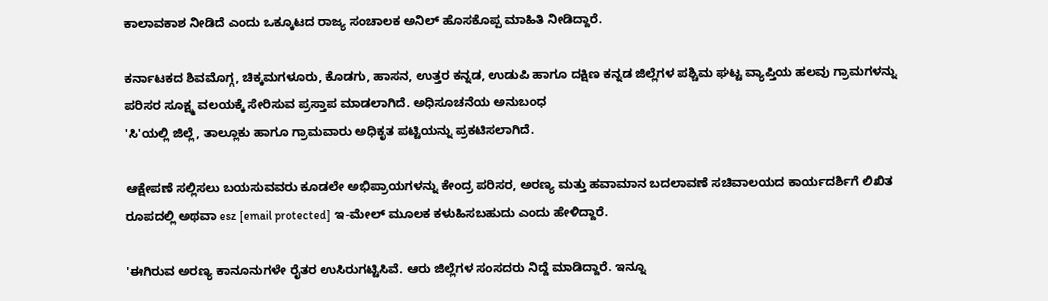ಕಾಲಾವಕಾಶ ನೀಡಿದೆ ಎಂದು ಒಕ್ಕೂಟದ ರಾಜ್ಯ ಸಂಚಾಲಕ ಅನಿಲ್ ಹೊಸಕೊಪ್ಪ ಮಾಹಿತಿ ನೀಡಿದ್ದಾರೆ.

ಕರ್ನಾಟಕದ ಶಿವಮೊಗ್ಗ, ಚಿಕ್ಕಮಗಳೂರು, ಕೊಡಗು, ಹಾಸನ, ಉತ್ತರ ಕನ್ನಡ, ಉಡುಪಿ ಹಾಗೂ ದಕ್ಷಿಣ ಕನ್ನಡ ಜಿಲ್ಲೆಗಳ ಪಶ್ಚಿಮ ಘಟ್ಟ ವ್ಯಾಪ್ತಿಯ ಹಲವು ಗ್ರಾಮಗಳನ್ನು ಪರಿಸರ ಸೂಕ್ಷ್ಮ ವಲಯಕ್ಕೆ ಸೇರಿಸುವ ಪ್ರಸ್ತಾಪ ಮಾಡಲಾಗಿದೆ. ಅಧಿಸೂಚನೆಯ ಅನುಬಂಧ
'ಸಿ'ಯಲ್ಲಿ ಜಿಲ್ಲೆ, ತಾಲ್ಲೂಕು ಹಾಗೂ ಗ್ರಾಮವಾರು ಅಧಿಕೃತ ಪಟ್ಟಿಯನ್ನು ಪ್ರಕಟಿಸಲಾಗಿದೆ.

ಆಕ್ಷೇಪಣೆ ಸಲ್ಲಿಸಲು ಬಯಸುವವರು ಕೂಡಲೇ ಅಭಿಪ್ರಾಯಗಳನ್ನು ಕೇಂದ್ರ ಪರಿಸರ, ಅರಣ್ಯ ಮತ್ತು ಹವಾಮಾನ ಬದಲಾವಣೆ ಸಚಿವಾಲಯದ ಕಾರ್ಯದರ್ಶಿಗೆ ಲಿಖಿತ ರೂಪದಲ್ಲಿ ಅಥವಾ esz [email protected] ಇ-ಮೇಲ್ ಮೂಲಕ ಕಳುಹಿಸಬಹುದು ಎಂದು ಹೇಳಿದ್ದಾರೆ.

'ಈಗಿರುವ ಅರಣ್ಯ ಕಾನೂನುಗಳೇ ರೈತರ ಉಸಿರುಗಟ್ಟಿಸಿವೆ. ಆರು ಜಿಲ್ಲೆಗಳ ಸಂಸದರು ನಿದ್ದೆ ಮಾಡಿದ್ದಾರೆ. ಇನ್ನೂ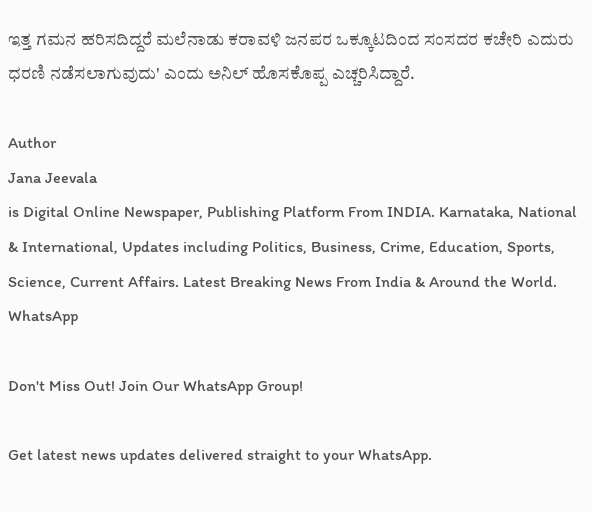ಇತ್ತ ಗಮನ ಹರಿಸದಿದ್ದರೆ ಮಲೆನಾಡು ಕರಾವಳಿ ಜನಪರ ಒಕ್ಕೂಟದಿಂದ ಸಂಸದರ ಕಚೇರಿ ಎದುರು ಧರಣಿ ನಡೆಸಲಾಗುವುದು' ಎಂದು ಅನಿಲ್‌ ಹೊಸಕೊಪ್ಪ ಎಚ್ಚರಿಸಿದ್ದಾರೆ.

Author
Jana Jeevala
is Digital Online Newspaper, Publishing Platform From INDIA. Karnataka, National & International, Updates including Politics, Business, Crime, Education, Sports, Science, Current Affairs. Latest Breaking News From India & Around the World.
WhatsApp

Don't Miss Out! Join Our WhatsApp Group!

Get latest news updates delivered straight to your WhatsApp.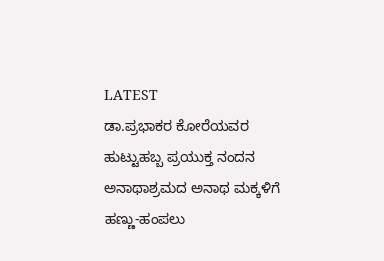LATEST
ಡಾ.ಪ್ರಭಾಕರ ಕೋರೆಯವರ ಹುಟ್ಟುಹಬ್ಬ ಪ್ರಯುಕ್ತ ನಂದನ ಅನಾಥಾಶ್ರಮದ ಅನಾಥ ಮಕ್ಕಳಿಗೆ ಹಣ್ಣು-ಹಂಪಲು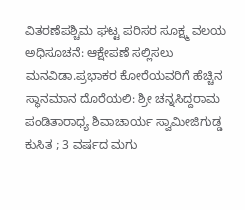ವಿತರಣೆಪಶ್ಚಿಮ ಘಟ್ಟ ಪರಿಸರ ಸೂಕ್ಷ್ಮ ವಲಯ ಅಧಿಸೂಚನೆ: ಆಕ್ಷೇಪಣೆ ಸಲ್ಲಿಸಲು ಮನವಿಡಾ.ಪ್ರಭಾಕರ ಕೋರೆಯವರಿಗೆ ಹೆಚ್ಚಿನ ಸ್ಥಾನಮಾನ ದೊರೆಯಲಿ: ಶ್ರೀ ಚನ್ನಸಿದ್ದರಾಮ ಪಂಡಿತಾರಾಧ್ಯ ಶಿವಾಚಾರ್ಯ ಸ್ವಾಮೀಜಿಗುಡ್ಡ ಕುಸಿತ ; 3 ವರ್ಷದ ಮಗು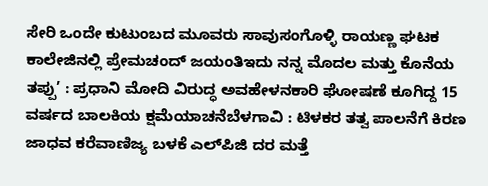ಸೇರಿ ಒಂದೇ ಕುಟುಂಬದ ಮೂವರು ಸಾವುಸಂಗೊಳ್ಳಿ ರಾಯಣ್ಣ ಘಟಕ ಕಾಲೇಜಿನಲ್ಲಿ ಪ್ರೇಮಚಂದ್ ಜಯಂತಿಇದು ನನ್ನ ಮೊದಲ ಮತ್ತು ಕೊನೆಯ ತಪ್ಪು’ : ಪ್ರಧಾನಿ ಮೋದಿ ವಿರುದ್ಧ ಅವಹೇಳನಕಾರಿ ಘೋಷಣೆ ಕೂಗಿದ್ದ 15 ವರ್ಷದ ಬಾಲಕಿಯ ಕ್ಷಮೆಯಾಚನೆಬೆಳಗಾವಿ : ಟಿಳಕರ ತತ್ವ ಪಾಲನೆಗೆ ಕಿರಣ ಜಾಧವ ಕರೆವಾಣಿಜ್ಯ ಬಳಕೆ ಎಲ್‌ಪಿಜಿ ದರ ಮತ್ತೆ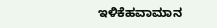ಇಳಿಕೆಹವಾಮಾನ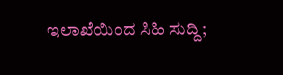ಇಲಾಖೆಯಿಂದ ಸಿಹಿ ಸುದ್ದಿ;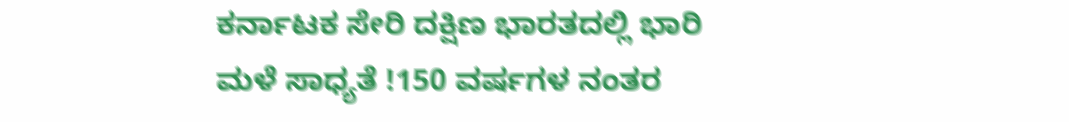ಕರ್ನಾಟಕ ಸೇರಿ ದಕ್ಷಿಣ ಭಾರತದಲ್ಲಿ ಭಾರಿ ಮಳೆ ಸಾಧ್ಯತೆ !150 ವರ್ಷಗಳ ನಂತರ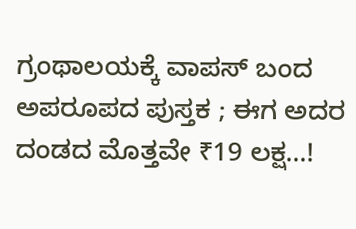ಗ್ರಂಥಾಲಯಕ್ಕೆ ವಾಪಸ್ ಬಂದ ಅಪರೂಪದ ಪುಸ್ತಕ ; ಈಗ ಅದರ ದಂಡದ ಮೊತ್ತವೇ ₹19 ಲಕ್ಷ…!